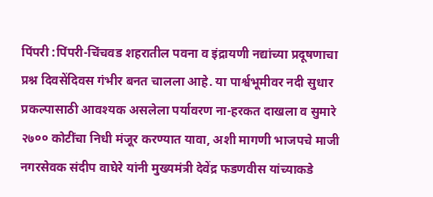पिंपरी :पिंपरी-चिंचवड शहरातील पवना व इंद्रायणी नद्यांच्या प्रदूषणाचा प्रश्न दिवसेंदिवस गंभीर बनत चालला आहे. या पार्श्वभूमीवर नदी सुधार प्रकल्पासाठी आवश्यक असलेला पर्यावरण ना-हरकत दाखला व सुमारे २७०० कोटींचा निधी मंजूर करण्यात यावा, अशी मागणी भाजपचे माजी नगरसेवक संदीप वाघेरे यांनी मुख्यमंत्री देवेंद्र फडणवीस यांच्याकडे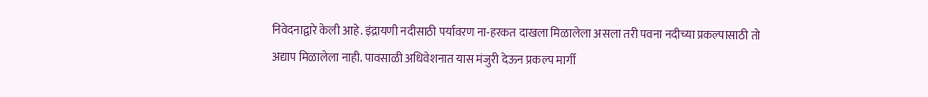निवेदनाद्वारे केली आहे. इंद्रायणी नदीसाठी पर्यावरण ना-हरकत दाखला मिळालेला असला तरी पवना नदीच्या प्रकल्पासाठी तो अद्याप मिळालेला नाही. पावसाळी अधिवेशनात यास मंजुरी देऊन प्रकल्प मार्गी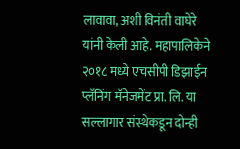लावावा, अशी विनंती वाघेरे यांनी केली आहे. महापालिकेने २०१८ मध्ये एचसीपी डिझाईन प्लॅनिंग मॅनेजमेंट प्रा. लि. या सल्लागार संस्थेकडून दोन्ही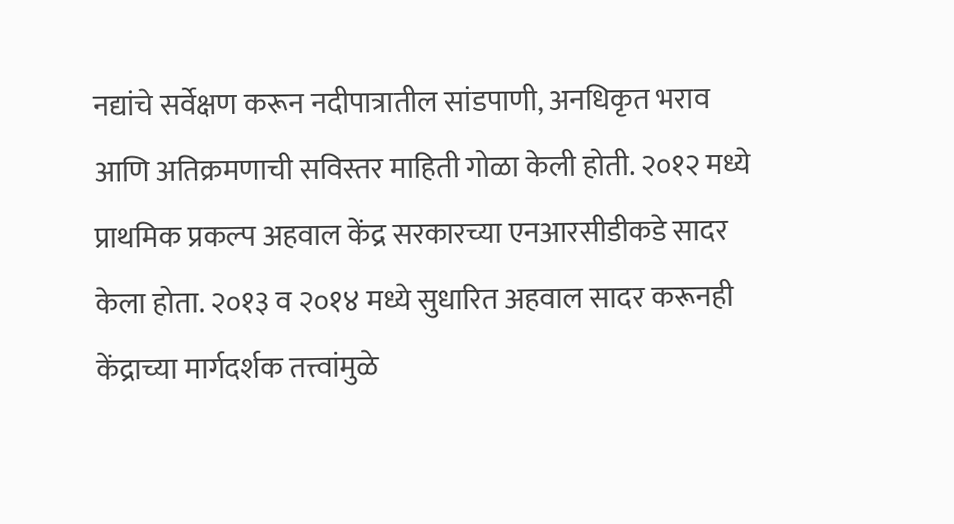नद्यांचे सर्वेक्षण करून नदीपात्रातील सांडपाणी, अनधिकृत भराव आणि अतिक्रमणाची सविस्तर माहिती गोळा केली होती. २०१२ मध्ये प्राथमिक प्रकल्प अहवाल केंद्र सरकारच्या एनआरसीडीकडे सादर केला होता. २०१३ व २०१४ मध्ये सुधारित अहवाल सादर करूनही केंद्राच्या मार्गदर्शक तत्त्वांमुळे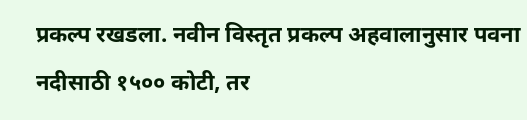प्रकल्प रखडला. नवीन विस्तृत प्रकल्प अहवालानुसार पवना नदीसाठी १५०० कोटी, तर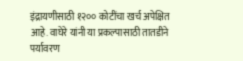इंद्रायणीसाठी १२०० कोटींचा खर्च अपेक्षित आहे. वाघेरे यांनी या प्रकल्पासाठी तातडीने पर्यावरण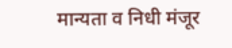मान्यता व निधी मंजूर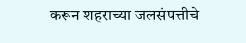करून शहराच्या जलसंपत्तीचे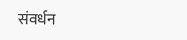संवर्धन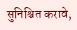सुनिश्चित करावे,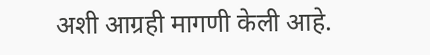अशी आग्रही मागणी केली आहे.